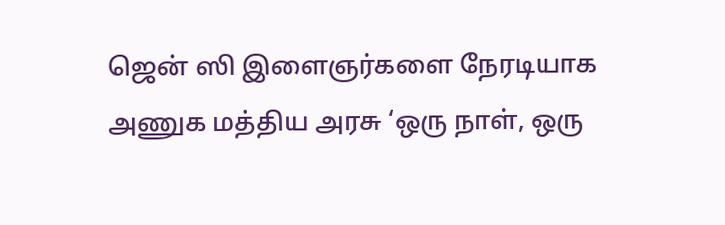ஜென் ஸி இளைஞர்களை நேரடியாக அணுக மத்திய அரசு ‘ஒரு நாள், ஒரு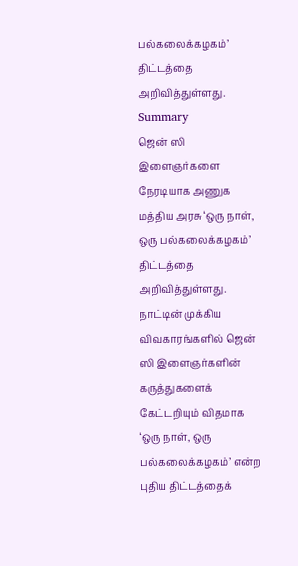பல்கலைக்கழகம்’ திட்டத்தை அறிவித்துள்ளது.
Summary
ஜென் ஸி இளைஞர்களை நேரடியாக அணுக மத்திய அரசு ‘ஒரு நாள், ஒரு பல்கலைக்கழகம்’ திட்டத்தை அறிவித்துள்ளது.
நாட்டின் முக்கிய விவகாரங்களில் ஜென் ஸி இளைஞர்களின் கருத்துகளைக் கேட்டறியும் விதமாக ‘ஒரு நாள், ஒரு பல்கலைக்கழகம்’ என்ற புதிய திட்டத்தைக்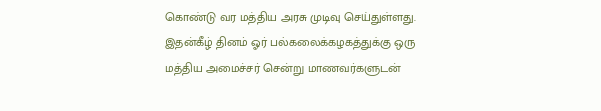கொண்டு வர மத்திய அரசு முடிவு செய்துள்ளது. இதன்கீழ் தினம் ஓர் பல்கலைக்கழகத்துக்கு ஒரு மத்திய அமைச்சர் சென்று மாணவர்களுடன்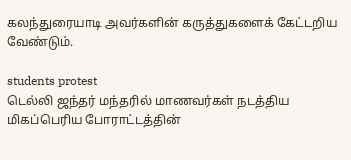கலந்துரையாடி அவர்களின் கருத்துகளைக் கேட்டறிய வேண்டும்.

students protest
டெல்லி ஜந்தர் மந்தரில் மாணவர்கள் நடத்திய மிகப்பெரிய போராட்டத்தின்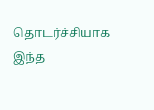தொடர்ச்சியாக இந்த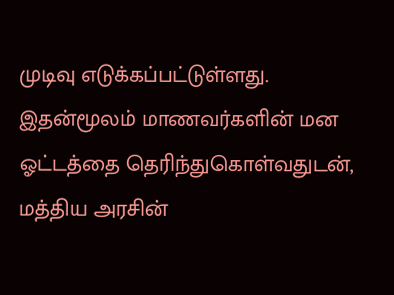முடிவு எடுக்கப்பட்டுள்ளது. இதன்மூலம் மாணவர்களின் மன ஓட்டத்தை தெரிந்துகொள்வதுடன், மத்திய அரசின்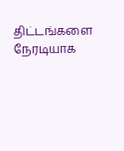திட்டங்களை நேரடியாக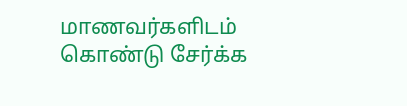மாணவர்களிடம் கொண்டு சேர்க்க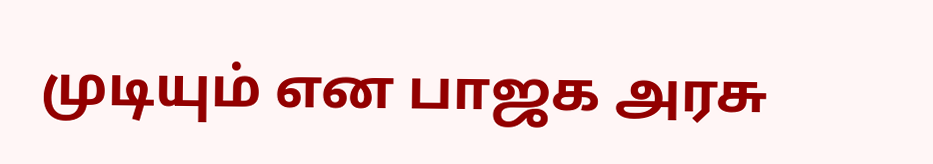முடியும் என பாஜக அரசு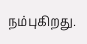நம்புகிறது.